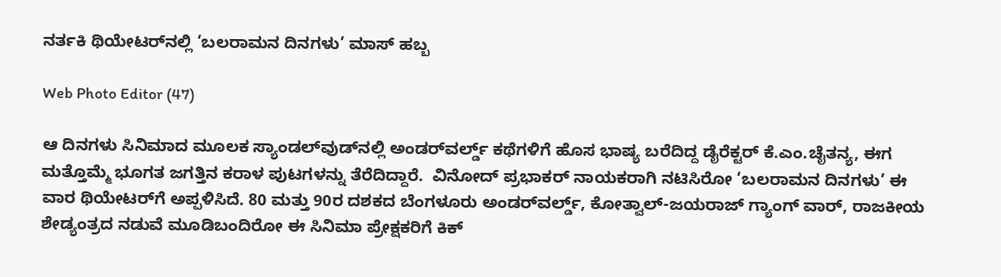ನರ್ತಕಿ ಥಿಯೇಟರ್‌ನಲ್ಲಿ ‘ಬಲರಾಮನ ದಿನಗಳು’ ಮಾಸ್ ಹಬ್ಬ

Web Photo Editor (47)

ಆ ದಿನಗಳು ಸಿನಿಮಾದ ಮೂಲಕ ಸ್ಯಾಂಡಲ್‌ವುಡ್‌ನಲ್ಲಿ ಅಂಡರ್‌ವರ್ಲ್ಡ್ ಕಥೆಗಳಿಗೆ ಹೊಸ ಭಾಷ್ಯ ಬರೆದಿದ್ದ ಡೈರೆಕ್ಟರ್ ಕೆ.ಎಂ.ಚೈತನ್ಯ, ಈಗ ಮತ್ತೊಮ್ಮೆ ಭೂಗತ ಜಗತ್ತಿನ ಕರಾಳ ಪುಟಗಳನ್ನು ತೆರೆದಿದ್ದಾರೆ.  ವಿನೋದ್ ಪ್ರಭಾಕರ್ ನಾಯಕರಾಗಿ ನಟಿಸಿರೋ ‘ಬಲರಾಮನ ದಿನಗಳು’ ಈ ವಾರ ಥಿಯೇಟರ್‌ಗೆ ಅಪ್ಪಳಿಸಿದೆ. 80 ಮತ್ತು 90ರ ದಶಕದ ಬೆಂಗಳೂರು ಅಂಡರ್‌ವರ್ಲ್ಡ್, ಕೋತ್ವಾಲ್-ಜಯರಾಜ್ ಗ್ಯಾಂಗ್ ವಾರ್, ರಾಜಕೀಯ ಶೇಡ್ಯಂತ್ರದ ನಡುವೆ ಮೂಡಿಬಂದಿರೋ ಈ ಸಿನಿಮಾ ಪ್ರೇಕ್ಷಕರಿಗೆ ಕಿಕ್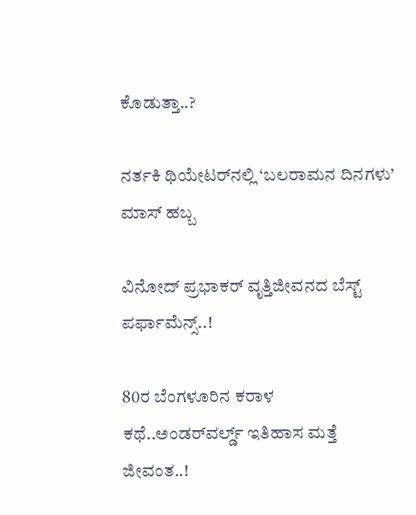ಕೊಡುತ್ತಾ..?

ನರ್ತಕಿ ಥಿಯೇಟರ್‌ನಲ್ಲಿ ‘ಬಲರಾಮನ ದಿನಗಳು’ ಮಾಸ್ ಹಬ್ಬ

ವಿನೋದ್ ಪ್ರಭಾಕರ್ ವೃತ್ತಿಜೀವನದ ಬೆಸ್ಟ್ ಪರ್ಫಾಮೆನ್ಸ್..!

80ರ ಬೆಂಗಳೂರಿನ ಕರಾಳ ಕಥೆ..ಅಂಡರ್‌ವರ್ಲ್ಡ್ ಇತಿಹಾಸ ಮತ್ತೆ ಜೀವಂತ..!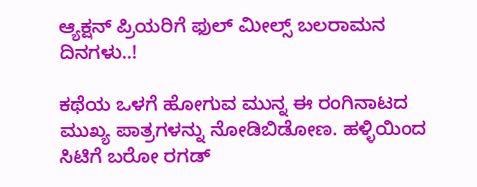ಆ್ಯಕ್ಷನ್ ಪ್ರಿಯರಿಗೆ ಫುಲ್ ಮೀಲ್ಸ್ ಬಲರಾಮನ ದಿನಗಳು..!

ಕಥೆಯ ಒಳಗೆ ಹೋಗುವ ಮುನ್ನ ಈ ರಂಗಿನಾಟದ ಮುಖ್ಯ ಪಾತ್ರಗಳನ್ನು ನೋಡಿಬಿಡೋಣ. ಹಳ್ಳಿಯಿಂದ ಸಿಟಿಗೆ ಬರೋ ರಗಡ್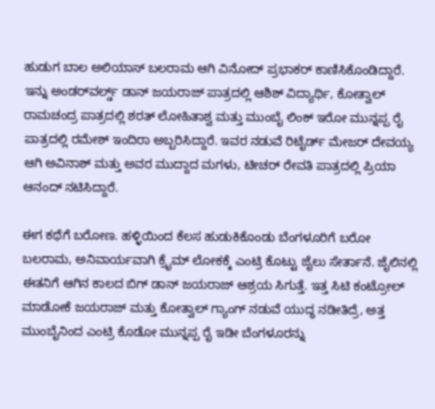ಹುಡುಗ ಬಾಲ ಅಲಿಯಾಸ್ ಬಲರಾಮ ಆಗಿ ವಿನೋದ್ ಪ್ರಭಾಕರ್ ಕಾಣಿಸಿಕೊಂಡಿದ್ದಾರೆ. ಇನ್ನು ಅಂಡರ್‌ವರ್ಲ್ಡ್ ಡಾನ್ ಜಯರಾಜ್ ಪಾತ್ರದಲ್ಲಿ ಆಶಿಶ್ ವಿದ್ಯಾರ್ಥಿ, ಕೋತ್ವಾಲ್ ರಾಮಚಂದ್ರ ಪಾತ್ರದಲ್ಲಿ ಶರತ್ ಲೋಹಿತಾಶ್ವ ಮತ್ತು ಮುಂಬೈ ಲಿಂಕ್ ಇರೋ ಮುನ್ನಪ್ಪ ರೈ ಪಾತ್ರದಲ್ಲಿ ರಮೇಶ್ ಇಂದಿರಾ ಅಬ್ಬರಿಸಿದ್ದಾರೆ. ಇವರ ನಡುವೆ ರಿಟೈರ್ಡ್ ಮೇಜರ್ ದೇವಯ್ಯ ಆಗಿ ಅವಿನಾಶ್ ಮತ್ತು ಅವರ ಮುದ್ದಾದ ಮಗಳು, ಟೀಚರ್ ರೇವತಿ ಪಾತ್ರದಲ್ಲಿ ಪ್ರಿಯಾ ಆನಂದ್ ನಟಿಸಿದ್ದಾರೆ.

ಈಗ ಕಥೆಗೆ ಬರೋಣ. ಹಳ್ಳಿಯಿಂದ ಕೆಲಸ ಹುಡುಕಿಕೊಂಡು ಬೆಂಗಳೂರಿಗೆ ಬರೋ ಬಲರಾಮ, ಅನಿವಾರ್ಯವಾಗಿ ಕ್ರೈಮ್ ಲೋಕಕ್ಕೆ ಎಂಟ್ರಿ ಕೊಟ್ಟು ಜೈಲು ಸೇರ್ತಾನೆ. ಜೈಲಿನಲ್ಲಿ ಈತನಿಗೆ ಆಗಿನ ಕಾಲದ ಬಿಗ್ ಡಾನ್ ಜಯರಾಜ್ ಆಶ್ರಯ ಸಿಗುತ್ತೆ. ಇತ್ತ ಸಿಟಿ ಕಂಟ್ರೋಲ್ ಮಾಡೋಕೆ ಜಯರಾಜ್ ಮತ್ತು ಕೋತ್ವಾಲ್ ಗ್ಯಾಂಗ್ ನಡುವೆ ಯುದ್ಧ ನಡೀತಿದ್ರೆ, ಅತ್ತ ಮುಂಬೈನಿಂದ ಎಂಟ್ರಿ ಕೊಡೋ ಮುನ್ನಪ್ಪ ರೈ ಇಡೀ ಬೆಂಗಳೂರನ್ನು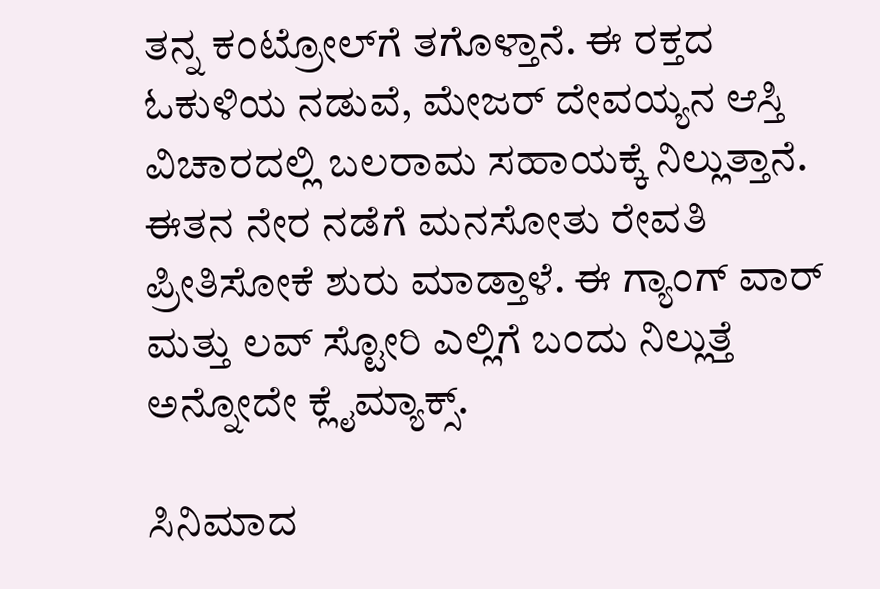ತನ್ನ ಕಂಟ್ರೋಲ್‌ಗೆ ತಗೊಳ್ತಾನೆ. ಈ ರಕ್ತದ ಓಕುಳಿಯ ನಡುವೆ, ಮೇಜರ್ ದೇವಯ್ಯನ ಆಸ್ತಿ ವಿಚಾರದಲ್ಲಿ ಬಲರಾಮ ಸಹಾಯಕ್ಕೆ ನಿಲ್ಲುತ್ತಾನೆ. ಈತನ ನೇರ ನಡೆಗೆ ಮನಸೋತು ರೇವತಿ ಪ್ರೀತಿಸೋಕೆ ಶುರು ಮಾಡ್ತಾಳೆ. ಈ ಗ್ಯಾಂಗ್ ವಾರ್ ಮತ್ತು ಲವ್ ಸ್ಟೋರಿ ಎಲ್ಲಿಗೆ ಬಂದು ನಿಲ್ಲುತ್ತೆ ಅನ್ನೋದೇ ಕ್ಲೈಮ್ಯಾಕ್ಸ್.

ಸಿನಿಮಾದ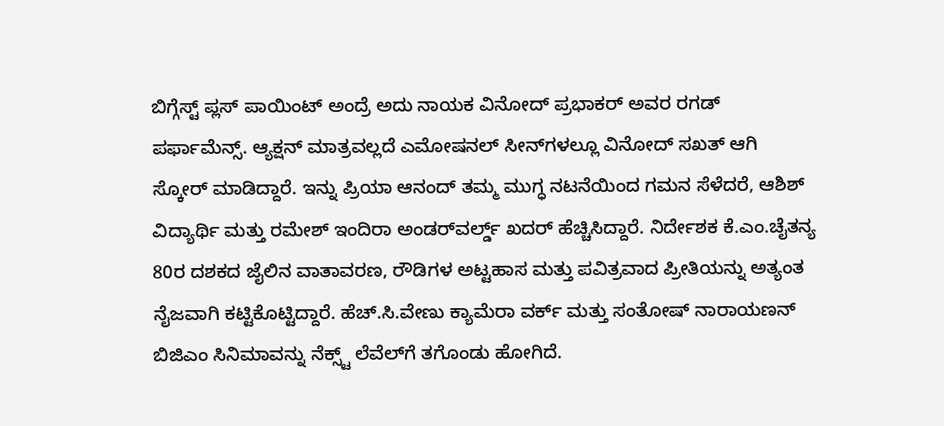ಬಿಗ್ಗೆಸ್ಟ್ ಪ್ಲಸ್ ಪಾಯಿಂಟ್ ಅಂದ್ರೆ ಅದು ನಾಯಕ ವಿನೋದ್ ಪ್ರಭಾಕರ್ ಅವರ ರಗಡ್ ಪರ್ಫಾಮೆನ್ಸ್. ಆ್ಯಕ್ಷನ್ ಮಾತ್ರವಲ್ಲದೆ ಎಮೋಷನಲ್ ಸೀನ್‌ಗಳಲ್ಲೂ ವಿನೋದ್ ಸಖತ್ ಆಗಿ ಸ್ಕೋರ್ ಮಾಡಿದ್ದಾರೆ. ಇನ್ನು ಪ್ರಿಯಾ ಆನಂದ್ ತಮ್ಮ ಮುಗ್ಧ ನಟನೆಯಿಂದ ಗಮನ ಸೆಳೆದರೆ, ಆಶಿಶ್ ವಿದ್ಯಾರ್ಥಿ ಮತ್ತು ರಮೇಶ್ ಇಂದಿರಾ ಅಂಡರ್‌ವರ್ಲ್ಡ್ ಖದರ್ ಹೆಚ್ಚಿಸಿದ್ದಾರೆ. ನಿರ್ದೇಶಕ ಕೆ.ಎಂ.ಚೈತನ್ಯ 80ರ ದಶಕದ ಜೈಲಿನ ವಾತಾವರಣ, ರೌಡಿಗಳ ಅಟ್ಟಹಾಸ ಮತ್ತು ಪವಿತ್ರವಾದ ಪ್ರೀತಿಯನ್ನು ಅತ್ಯಂತ ನೈಜವಾಗಿ ಕಟ್ಟಿಕೊಟ್ಟಿದ್ದಾರೆ. ಹೆಚ್.ಸಿ.ವೇಣು ಕ್ಯಾಮೆರಾ ವರ್ಕ್ ಮತ್ತು ಸಂತೋಷ್ ನಾರಾಯಣನ್ ಬಿಜಿಎಂ ಸಿನಿಮಾವನ್ನು ನೆಕ್ಸ್ಟ್ ಲೆವೆಲ್‌ಗೆ ತಗೊಂಡು ಹೋಗಿದೆ.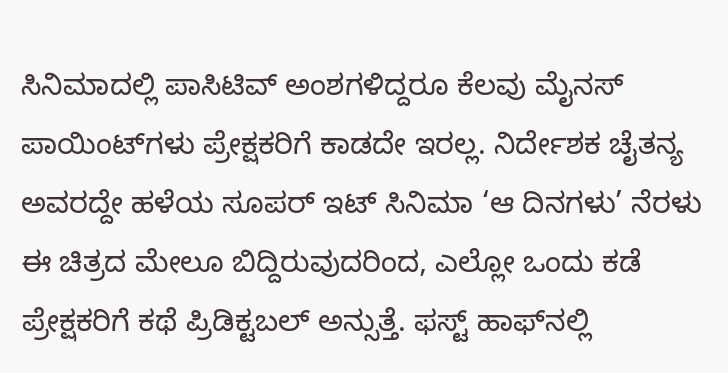ಸಿನಿಮಾದಲ್ಲಿ ಪಾಸಿಟಿವ್ ಅಂಶಗಳಿದ್ದರೂ ಕೆಲವು ಮೈನಸ್ ಪಾಯಿಂಟ್‌ಗಳು ಪ್ರೇಕ್ಷಕರಿಗೆ ಕಾಡದೇ ಇರಲ್ಲ. ನಿರ್ದೇಶಕ ಚೈತನ್ಯ ಅವರದ್ದೇ ಹಳೆಯ ಸೂಪರ್ ಇಟ್ ಸಿನಿಮಾ ‘ಆ ದಿನಗಳು’ ನೆರಳು ಈ ಚಿತ್ರದ ಮೇಲೂ ಬಿದ್ದಿರುವುದರಿಂದ, ಎಲ್ಲೋ ಒಂದು ಕಡೆ ಪ್ರೇಕ್ಷಕರಿಗೆ ಕಥೆ ಪ್ರಿಡಿಕ್ಟಬಲ್ ಅನ್ಸುತ್ತೆ. ಫಸ್ಟ್ ಹಾಫ್‌ನಲ್ಲಿ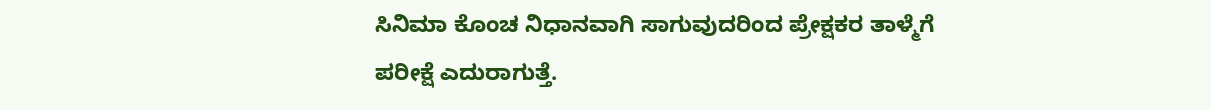ಸಿನಿಮಾ ಕೊಂಚ ನಿಧಾನವಾಗಿ ಸಾಗುವುದರಿಂದ ಪ್ರೇಕ್ಷಕರ ತಾಳ್ಮೆಗೆ ಪರೀಕ್ಷೆ ಎದುರಾಗುತ್ತೆ.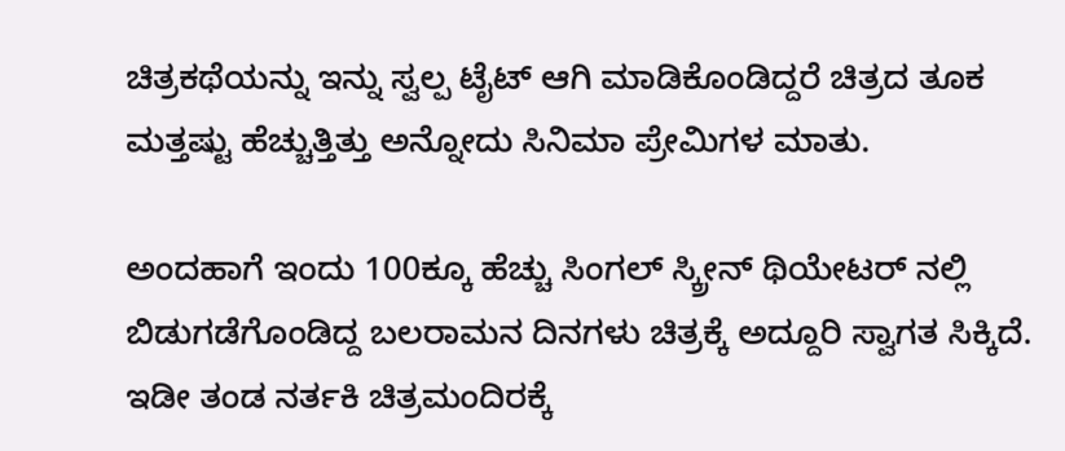ಚಿತ್ರಕಥೆಯನ್ನು ಇನ್ನು ಸ್ವಲ್ಪ ಟೈಟ್ ಆಗಿ ಮಾಡಿಕೊಂಡಿದ್ದರೆ ಚಿತ್ರದ ತೂಕ ಮತ್ತಷ್ಟು ಹೆಚ್ಚುತ್ತಿತ್ತು ಅನ್ನೋದು ಸಿನಿಮಾ ಪ್ರೇಮಿಗಳ ಮಾತು.

ಅಂದಹಾಗೆ ಇಂದು 100ಕ್ಕೂ ಹೆಚ್ಚು ಸಿಂಗಲ್ ಸ್ಕ್ರೀನ್ ಥಿಯೇಟರ್ ನಲ್ಲಿ ಬಿಡುಗಡೆಗೊಂಡಿದ್ದ ಬಲರಾಮನ ದಿನಗಳು ಚಿತ್ರಕ್ಕೆ ಅದ್ದೂರಿ ಸ್ವಾಗತ ಸಿಕ್ಕಿದೆ. ಇಡೀ ತಂಡ ನರ್ತಕಿ ಚಿತ್ರಮಂದಿರಕ್ಕೆ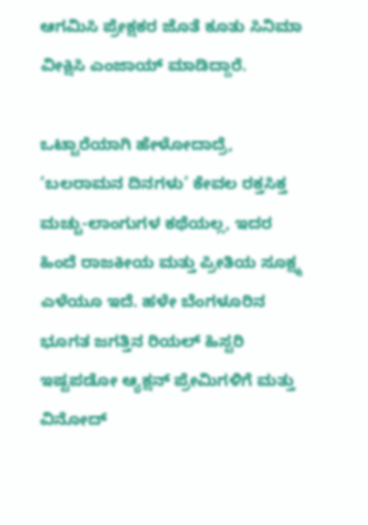ಆಗಮಿಸಿ ಪ್ರೇಕ್ಷಕರ ಜೊತೆ ಕೂತು ಸಿನಿಮಾ ವೀಕ್ಷಿಸಿ ಎಂಜಾಯ್ ಮಾಡಿದ್ದಾರೆ.

ಒಟ್ಟಾರೆಯಾಗಿ ಹೇಳೋದಾದ್ರೆ, ‘ಬಲರಾಮನ ದಿನಗಳು’ ಕೇವಲ ರಕ್ತಸಿಕ್ತ ಮಚ್ಚು-ಲಾಂಗುಗಳ ಕಥೆಯಲ್ಲ, ಇದರ ಹಿಂದೆ ರಾಜಕೀಯ ಮತ್ತು ಪ್ರೀತಿಯ ಸೂಕ್ಷ್ಮ ಎಳೆಯೂ ಇದೆ. ಹಳೇ ಬೆಂಗಳೂರಿನ ಭೂಗತ ಜಗತ್ತಿನ ರಿಯಲ್ ಹಿಸ್ಟರಿ ಇಷ್ಟಪಡೋ ಆ್ಯಕ್ಷನ್ ಪ್ರೇಮಿಗಳಿಗೆ ಮತ್ತು ವಿನೋದ್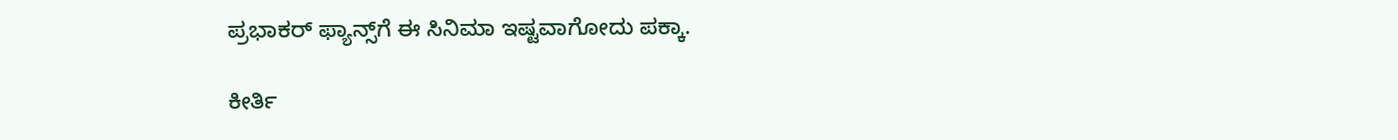ಪ್ರಭಾಕರ್ ಫ್ಯಾನ್ಸ್‌ಗೆ ಈ ಸಿನಿಮಾ ಇಷ್ಟವಾಗೋದು ಪಕ್ಕಾ.

ಕೀರ್ತಿ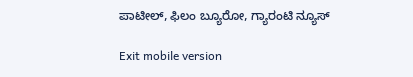ಪಾಟೀಲ್, ಫಿಲಂ ಬ್ಯೂರೋ, ಗ್ಯಾರಂಟಿ ನ್ಯೂಸ್

Exit mobile version